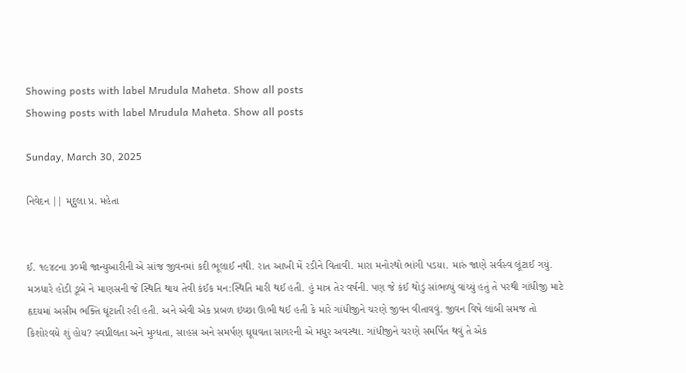Showing posts with label Mrudula Maheta. Show all posts
Showing posts with label Mrudula Maheta. Show all posts

Sunday, March 30, 2025

નિવેદન || મૃદુલા પ્ર. મહેતા


ઈ. ૧૯૪૮ના ૩૦મી જાન્યુઆરીની એ સાંજ જીવનમાં કદી ભૂલાઈ નથી. રાત આખી મેં રડીને વિતાવી. મારા મનોરથો ભાંગી પડયા. મારું જાણે સર્વસ્વ લૂંટાઈ ગયું. મઝધારે હોડી ડૂબે ને માણસની જે સ્થિતિ થાય તેવી કંઈક મન:સ્થિતિ મારી થઈ હતી. હું માત્ર તેર વર્ષની. પણ જે કંઈ થોડું સાંભળ્યું વાંચ્યું હતું તે પરથી ગાંધીજી માટે હૃદયમાં અસીમ ભક્તિ ઘૂંટાતી રહી હતી. અને એવી એક પ્રબળ ઇચ્છા ઊભી થઈ હતી કે મારે ગાંધીજીને ચરણે જીવન વીતાવવું. જીવન વિષે લાંબી સમજ તો કિશોરવયે શું હોય? સ્વપ્નીલતા અને મુગ્ધતા, સાહસ અને સમર્પણ ઘૂઘવતા સાગરની એ મધુર અવસ્થા. ગાંધીજીને ચરણે સમર્પિત થવું તે એક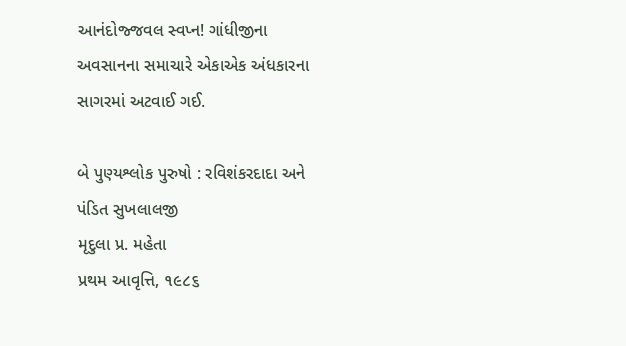આનંદોજ્જવલ સ્વપ્ન! ગાંધીજીના અવસાનના સમાચારે એકાએક અંધકારના સાગરમાં અટવાઈ ગઈ.

બે પુણ્યશ્લોક પુરુષો : રવિશંકરદાદા અને પંડિત સુખલાલજી
મૃદુલા પ્ર. મહેતા
પ્રથમ આવૃત્તિ, ૧૯૮૬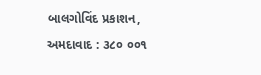બાલગોવિંદ પ્રકાશન, અમદાવાદ : ૩૮૦ ૦૦૧